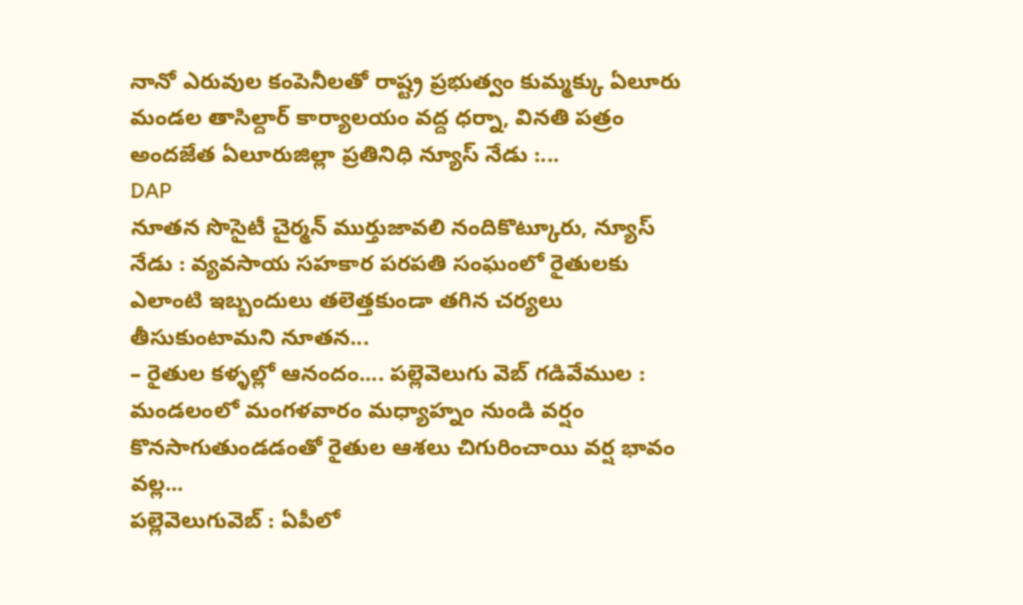నానో ఎరువుల కంపెనీలతో రాష్ట్ర ప్రభుత్వం కుమ్మక్కు ఏలూరు మండల తాసిల్దార్ కార్యాలయం వద్ద ధర్నా, వినతి పత్రం అందజేత ఏలూరుజిల్లా ప్రతినిధి న్యూస్ నేడు :...
DAP
నూతన సొసైటీ చైర్మన్ ముర్తుజావలి నందికొట్కూరు, న్యూస్ నేడు : వ్యవసాయ సహకార పరపతి సంఘంలో రైతులకు ఎలాంటి ఇబ్బందులు తలెత్తకుండా తగిన చర్యలు తీసుకుంటామని నూతన...
– రైతుల కళ్ళల్లో ఆనందం.... పల్లెవెలుగు వెబ్ గడివేముల : మండలంలో మంగళవారం మధ్యాహ్నం నుండి వర్షం కొనసాగుతుండడంతో రైతుల ఆశలు చిగురించాయి వర్ష భావం వల్ల...
పల్లెవెలుగువెబ్ : ఏపీలో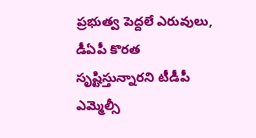ప్రభుత్వ పెద్దలే ఎరువులు, డీఏపీ కొరత సృష్టిస్తున్నారని టీడీపీ ఎమ్మెల్సీ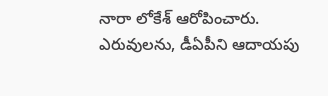నారా లోకేశ్ ఆరోపించారు. ఎరువులను, డీఏపీని ఆదాయపు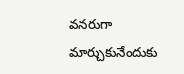వనరుగా మార్చుకునేందుకు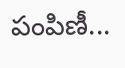పంపిణీ...